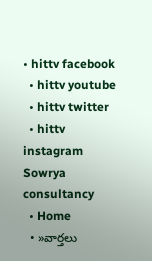• hittv facebook
  • hittv youtube
  • hittv twitter
  • hittv instagram
Sowrya consultancy
  • Home
  • »వార్తలు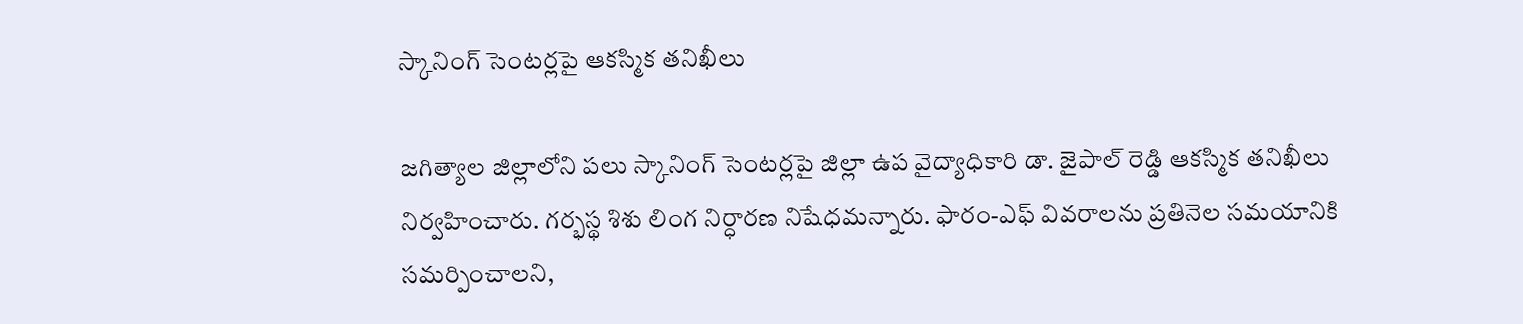స్కానింగ్ సెంటర్లపై ఆకస్మిక తనిఖీలు

జగిత్యాల జిల్లాలోని పలు స్కానింగ్ సెంటర్లపై జిల్లా ఉప వైద్యాధికారి డా. జైపాల్ రెడ్డి ఆకస్మిక తనిఖీలు నిర్వహించారు. గర్భస్థ శిశు లింగ నిర్ధారణ నిషేధమన్నారు. ఫారం-ఎఫ్ వివరాలను ప్రతినెల సమయానికి సమర్పించాలని,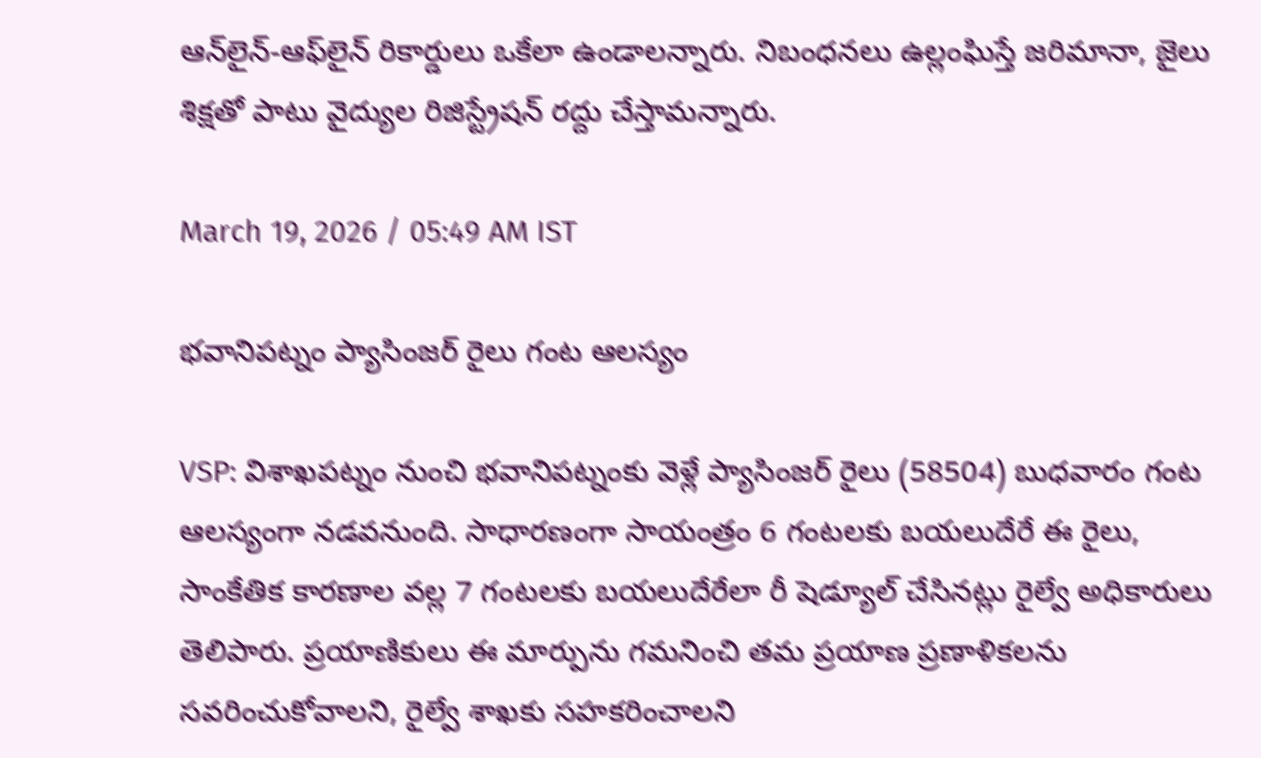ఆన్‌లైన్-ఆఫ్‌లైన్ రికార్డులు ఒకేలా ఉండాలన్నారు. నిబంధనలు ఉల్లంఘిస్తే జరిమానా, జైలు శిక్షతో పాటు వైద్యుల రిజిస్ట్రేషన్ రద్దు చేస్తామన్నారు.

March 19, 2026 / 05:49 AM IST

భవానిపట్నం ప్యాసింజర్ రైలు గంట ఆలస్యం

VSP: విశాఖపట్నం నుంచి భవానిపట్నంకు వెళ్లే ప్యాసింజర్ రైలు (58504) బుధవారం గంట ఆలస్యంగా నడవనుంది. సాధారణంగా సాయంత్రం 6 గంటలకు బయలుదేరే ఈ రైలు, సాంకేతిక కారణాల వల్ల 7 గంటలకు బయలుదేరేలా రీ షెడ్యూల్ చేసినట్లు రైల్వే అధికారులు తెలిపారు. ప్రయాణికులు ఈ మార్పును గమనించి తమ ప్రయాణ ప్రణాళికలను సవరించుకోవాలని, రైల్వే శాఖకు సహకరించాలని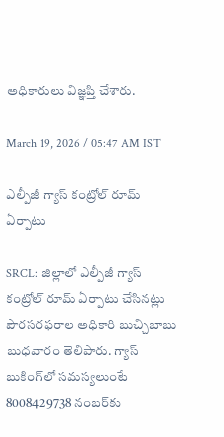అధికారులు విజ్ఞప్తి చేశారు.

March 19, 2026 / 05:47 AM IST

ఎల్పీజీ గ్యాస్ కంట్రోల్ రూమ్ ఏర్పాటు

SRCL: జిల్లాలో ఎల్పీజీ గ్యాస్ కంట్రోల్ రూమ్ ఏర్పాటు చేసినట్లు పౌరసరఫరాల అధికారి బుచ్చిబాబు బుధవారం తెలిపారు. గ్యాస్ బుకింగ్‌లో సమస్యలుంటే 8008429738 నంబర్‌కు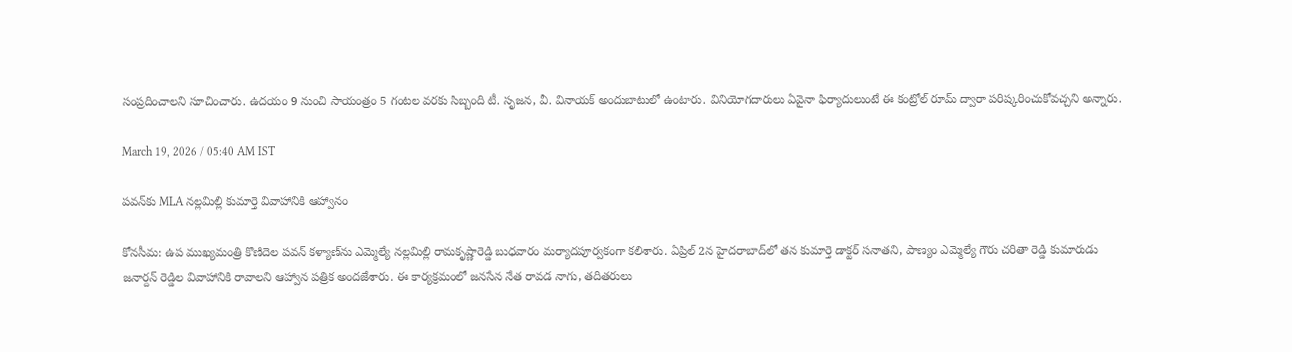సంప్రదించాలని సూచించారు. ఉదయం 9 నుంచి సాయంత్రం 5 గంటల వరకు సిబ్బంది టీ. సృజన, వీ. వినాయక్ అందుబాటులో ఉంటారు. వినియోగదారులు ఏవైనా ఫిర్యాదులుంటే ఈ కంట్రోల్ రూమ్ ద్వారా పరిష్కరించుకోవచ్చని అన్నారు.

March 19, 2026 / 05:40 AM IST

పవన్‌కు MLA నల్లమిల్లి కుమార్తె వివాహానికి ఆహ్వానం

కోనసీమ: ఉప ముఖ్యమంత్రి కొణిదెల పవన్ కళ్యాణ్‌ను ఎమ్మెల్యే నల్లమిల్లి రామకృష్ణారెడ్డి బుధవారం మర్యాదపూర్వకంగా కలిశారు. ఏప్రిల్ 2న హైదరాబాద్‌లో తన కుమార్తె డాక్టర్ సనాతని, పాణ్యం ఎమ్మెల్యే గౌరు చరితా రెడ్డి కుమారుడు జనార్దన్ రెడ్డిల వివాహానికి రావాలని ఆహ్వాన పత్రిక అందజేశారు. ఈ కార్యక్రమంలో జనసేన నేత రావడ నాగు, తదితరులు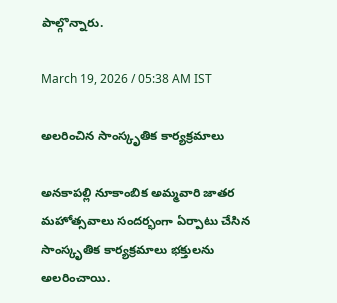పాల్గొన్నారు.

March 19, 2026 / 05:38 AM IST

అలరించిన సాంస్కృతిక కార్యక్రమాలు

అనకాపల్లి నూకాంబిక అమ్మవారి జాతర మహోత్సవాలు సందర్భంగా ఏర్పాటు చేసిన సాంస్కృతిక కార్యక్రమాలు భక్తులను అలరించాయి.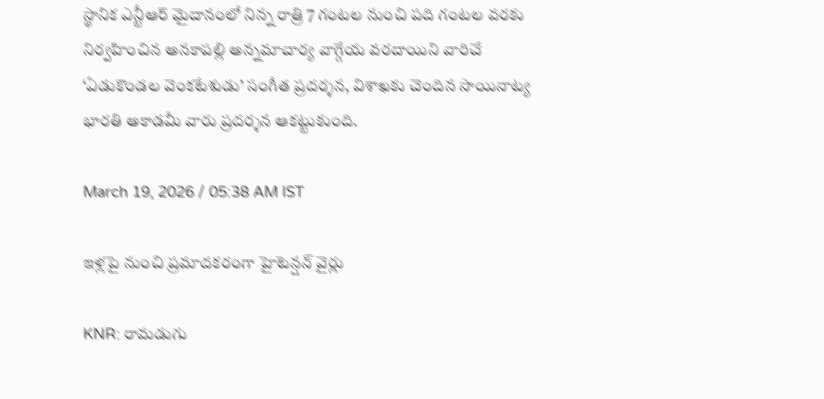స్థానిక ఎన్టీఆర్ మైదానంలో నిన్న రాత్రి 7 గంటల నుంచి పది గంటల వరకు నిర్వహించిన అనకాపల్లి అన్నమాచార్య వాగ్గేయ వరదాయిని వారిచే ‘ఏడుకొండల వెంకటేశుడు’ సంగీత ప్రదర్శన, విశాఖకు చెందిన సాయినాట్య భారతి అకాడమీ వారు ప్రదర్శన ఆకట్టుకుంది.

March 19, 2026 / 05:38 AM IST

ఇళ్లపై నుంచి ప్రమాదకరంగా హైటెన్షన్ వైర్లు

KNR: రామడుగు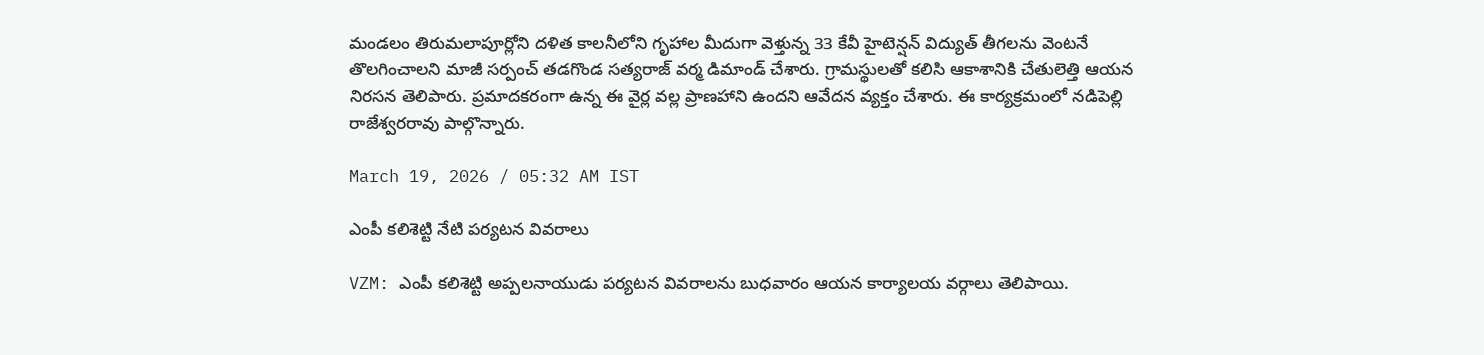మండలం తిరుమలాపూర్లోని దళిత కాలనీలోని గృహాల మీదుగా వెళ్తున్న 33 కేవీ హైటెన్షన్ విద్యుత్ తీగలను వెంటనే తొలగించాలని మాజీ సర్పంచ్ తడగొండ సత్యరాజ్ వర్మ డిమాండ్ చేశారు. గ్రామస్థులతో కలిసి ఆకాశానికి చేతులెత్తి ఆయన నిరసన తెలిపారు. ప్రమాదకరంగా ఉన్న ఈ వైర్ల వల్ల ప్రాణహాని ఉందని ఆవేదన వ్యక్తం చేశారు. ఈ కార్యక్రమంలో నడిపెల్లి రాజేశ్వరరావు పాల్గొన్నారు.

March 19, 2026 / 05:32 AM IST

ఎంపీ కలిశెట్టి నేటి పర్యటన వివరాలు

VZM: ఎంపీ కలిశెట్టి అప్పలనాయుడు పర్యటన వివరాలను బుధవారం ఆయన కార్యాలయ వర్గాలు తెలిపాయి.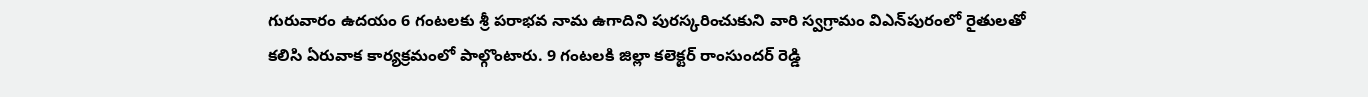గురువారం ఉదయం 6 గంటలకు శ్రీ పరాభవ నామ ఉగాదిని పురస్కరించుకుని వారి స్వగ్రామం విఎన్‌పురంలో రైతులతో కలిసి ఏరువాక కార్యక్రమంలో పాల్గొంటారు. 9 గంటలకి జిల్లా కలెక్టర్ రాంసుందర్ రెడ్డి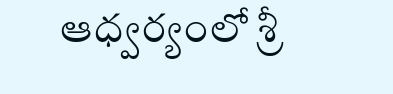ఆధ్వర్యంలో శ్రీ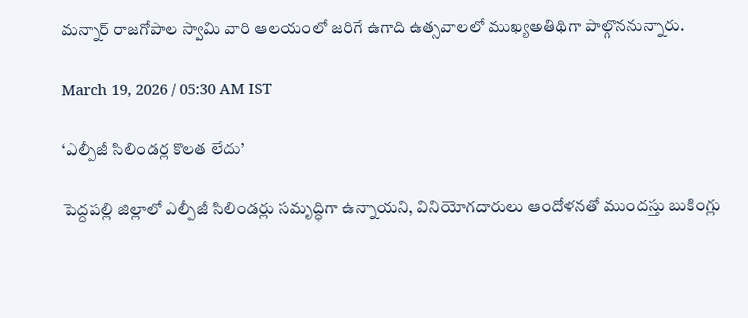మన్నార్ రాజగోపాల స్వామి వారి ఆలయంలో జరిగే ఉగాది ఉత్సవాలలో ముఖ్యఅతిథిగా పాల్గొననున్నారు.

March 19, 2026 / 05:30 AM IST

‘ఎల్పీజీ సిలిండర్ల కొలత లేదు’

పెద్దపల్లి జిల్లాలో ఎల్పీజీ సిలిండర్లు సమృద్ధిగా ఉన్నాయని, వినియోగదారులు ఆందోళనతో ముందస్తు బుకింగ్లు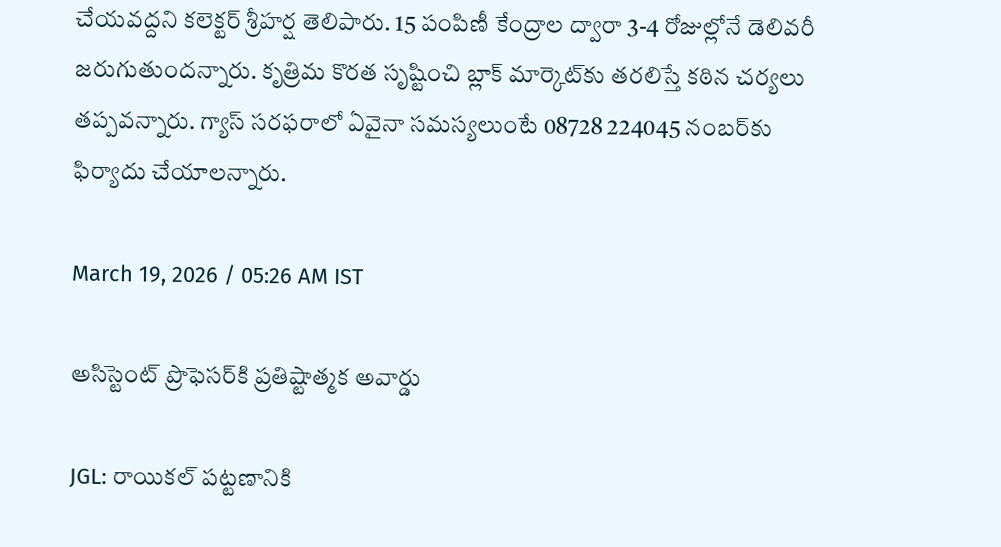చేయవద్దని కలెక్టర్ శ్రీహర్ష తెలిపారు. 15 పంపిణీ కేంద్రాల ద్వారా 3-4 రోజుల్లోనే డెలివరీ జరుగుతుందన్నారు. కృత్రిమ కొరత సృష్టించి బ్లాక్ మార్కెట్‌కు తరలిస్తే కఠిన చర్యలు తప్పవన్నారు. గ్యాస్ సరఫరాలో ఏవైనా సమస్యలుంటే 08728 224045 నంబర్‌కు ఫిర్యాదు చేయాలన్నారు.

March 19, 2026 / 05:26 AM IST

అసిస్టెంట్ ప్రొఫెసర్‌కి ప్రతిష్టాత్మక అవార్డు

JGL: రాయికల్ పట్టణానికి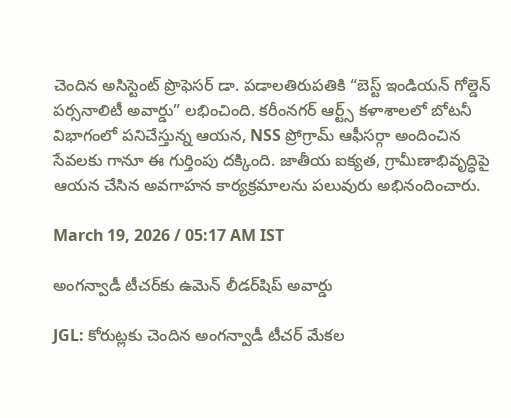చెందిన అసిస్టెంట్ ప్రొఫెసర్ డా. పడాలతిరుపతికి “బెస్ట్ ఇండియన్ గోల్డెన్ పర్సనాలిటీ అవార్డు” లభించింది. కరీంనగర్ ఆర్ట్స్ కళాశాలలో బోటనీ విభాగంలో పనిచేస్తున్న ఆయన, NSS ప్రోగ్రామ్ ఆఫీసర్గా అందించిన సేవలకు గానూ ఈ గుర్తింపు దక్కింది. జాతీయ ఐక్యత, గ్రామీణాభివృద్ధిపై ఆయన చేసిన అవగాహన కార్యక్రమాలను పలువురు అభినందించారు.

March 19, 2026 / 05:17 AM IST

అంగన్వాడీ టీచర్‌కు ఉమెన్ లీడర్‌షిప్ అవార్డు

JGL: కోరుట్లకు చెందిన అంగన్వాడీ టీచర్ మేకల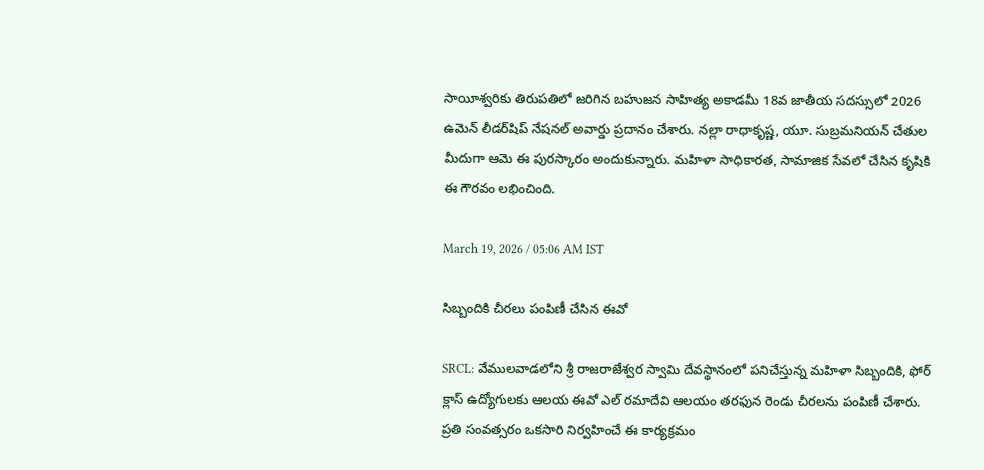సాయీశ్వరికు తిరుపతిలో జరిగిన బహుజన సాహిత్య అకాడమీ 18వ జాతీయ సదస్సులో 2026 ఉమెన్ లీడర్‌షిప్ నేషనల్ అవార్డు ప్రదానం చేశారు. నల్లా రాధాకృష్ణ, యూ. సుబ్రమనియన్ చేతుల మీదుగా ఆమె ఈ పురస్కారం అందుకున్నారు. మహిళా సాధికారత, సామాజిక సేవలో చేసిన కృషికి ఈ గౌరవం లభించింది.

March 19, 2026 / 05:06 AM IST

సిబ్బందికి చీరలు పంపిణీ చేసిన ఈవో

SRCL: వేములవాడలోని శ్రీ రాజరాజేశ్వర స్వామి దేవస్థానంలో పనిచేస్తున్న మహిళా సిబ్బందికి, ఫోర్ క్లాస్ ఉద్యోగులకు ఆలయ ఈవో ఎల్ రమాదేవి ఆలయం తరఫున రెండు చీరలను పంపిణీ చేశారు. ప్రతి సంవత్సరం ఒకసారి నిర్వహించే ఈ కార్యక్రమం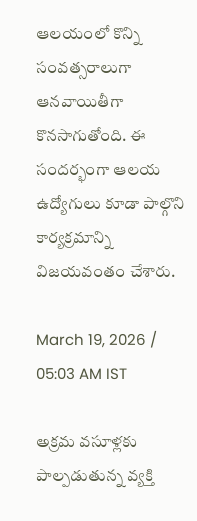ఆలయంలో కొన్ని సంవత్సరాలుగా ఆనవాయితీగా కొనసాగుతోంది. ఈ సందర్భంగా ఆలయ ఉద్యోగులు కూడా పాల్గొని కార్యక్రమాన్ని విజయవంతం చేశారు.

March 19, 2026 / 05:03 AM IST

అక్రమ వసూళ్లకు పాల్పడుతున్న వ్యక్తి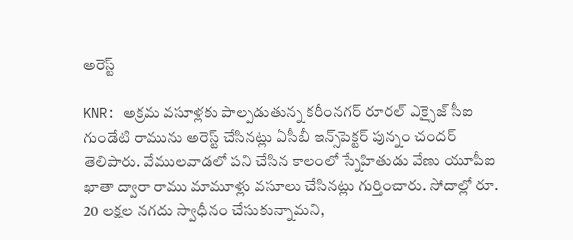అరెస్ట్

KNR: అక్రమ వసూళ్లకు పాల్పడుతున్న కరీంనగర్ రూరల్ ఎక్సైజ్ సీఐ గుండేటి రామును అరెస్ట్ చేసినట్లు ఏసీబీ ఇన్స్‌పెక్టర్ పున్నం చందర్ తెలిపారు. వేములవాడలో పని చేసిన కాలంలో స్నేహితుడు వేణు యూపీఐ ఖాతా ద్వారా రాము మామూళ్లు వసూలు చేసినట్లు గుర్తించారు. సోదాల్లో రూ. 20 లక్షల నగదు స్వాధీనం చేసుకున్నామని,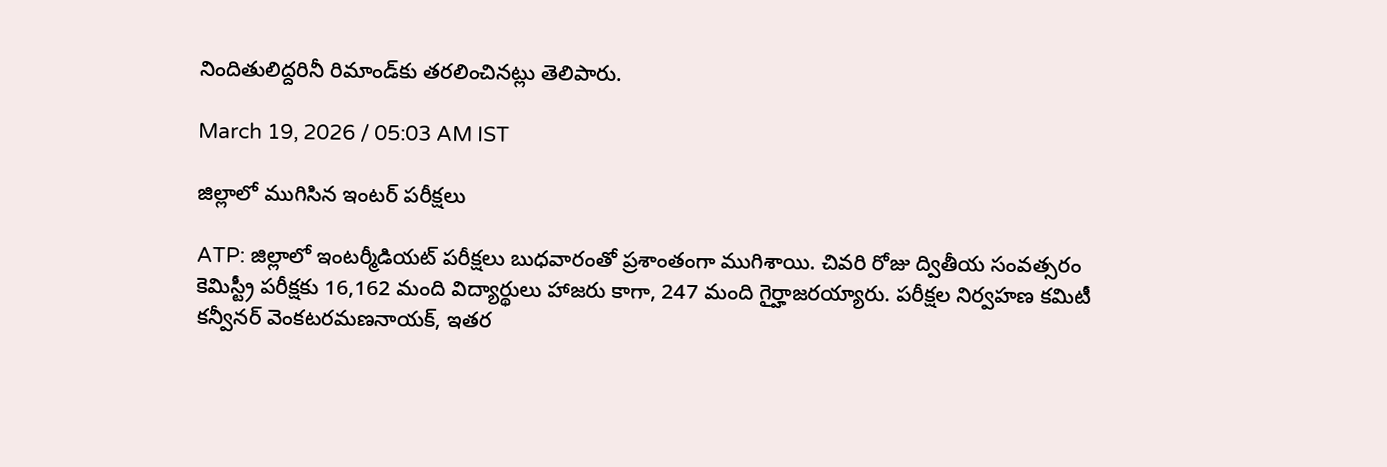నిందితులిద్దరినీ రిమాండ్‌కు తరలించినట్లు తెలిపారు.

March 19, 2026 / 05:03 AM IST

జిల్లాలో ముగిసిన ఇంటర్ పరీక్షలు

ATP: జిల్లాలో ఇంటర్మీడియట్ పరీక్షలు బుధవారంతో ప్రశాంతంగా ముగిశాయి. చివరి రోజు ద్వితీయ సంవత్సరం కెమిస్ట్రీ పరీక్షకు 16,162 మంది విద్యార్థులు హాజరు కాగా, 247 మంది గైర్హాజరయ్యారు. పరీక్షల నిర్వహణ కమిటీ కన్వీనర్ వెంకటరమణనాయక్, ఇతర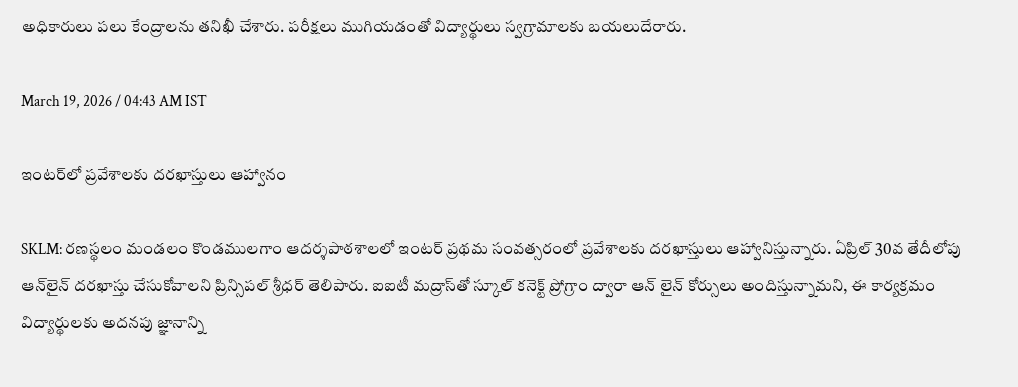అధికారులు పలు కేంద్రాలను తనిఖీ చేశారు. పరీక్షలు ముగియడంతో విద్యార్థులు స్వగ్రామాలకు బయలుదేరారు.

March 19, 2026 / 04:43 AM IST

ఇంటర్‌లో ప్రవేశాలకు దరఖాస్తులు ఆహ్వానం

SKLM: రణస్థలం మండలం కొండములగాం ఆదర్శపాఠశాలలో ఇంటర్ ప్రథమ సంవత్సరంలో ప్రవేశాలకు దరఖాస్తులు ఆహ్వానిస్తున్నారు. ఏప్రిల్ 30వ తేదీలోపు ఆన్‌లైన్ దరఖాస్తు చేసుకోవాలని ప్రిన్సిపల్ శ్రీధర్ తెలిపారు. ఐఐటీ మద్రాస్‌తో స్కూల్ కనెక్ట్ ప్రోగ్రాం ద్వారా ఆన్ లైన్ కోర్సులు అందిస్తున్నామని, ఈ కార్యక్రమం విద్యార్థులకు అదనపు జ్ఞానాన్ని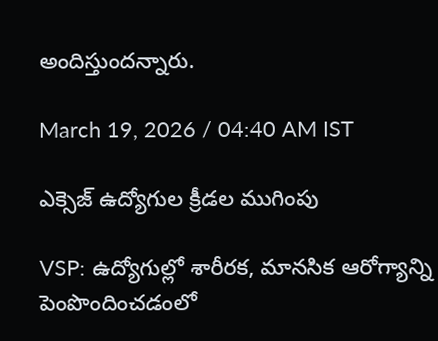అందిస్తుందన్నారు.

March 19, 2026 / 04:40 AM IST

ఎక్సెజ్ ఉద్యోగుల క్రీడల ముగింపు

VSP: ఉద్యోగుల్లో శారీరక, మానసిక ఆరోగ్యాన్ని పెంపొందించడంలో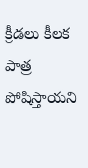క్రీడలు కీలక పాత్ర పోషిస్తాయని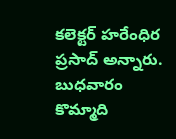కలెక్టర్ హరేంధిర ప్రసాద్ అన్నారు. బుధవారం కొమ్మాది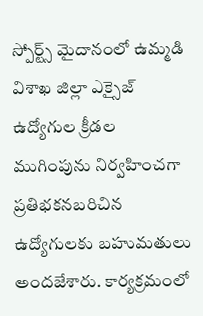స్పోర్ట్స్ మైదానంలో ఉమ్మడి విశాఖ జిల్లా ఎక్సైజ్ ఉద్యోగుల క్రీడల ముగింపును నిర్వహించగా ప్రతిభకనబరిచిన ఉద్యోగులకు బహుమతులు అందజేశారు. కార్యక్రమంలో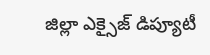జిల్లా ఎక్సైజ్ డిప్యూటీ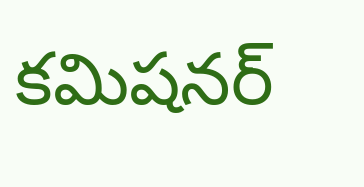కమిషనర్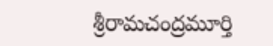శ్రీరామచంద్రమూర్తి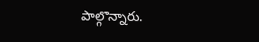పాల్గొన్నారు.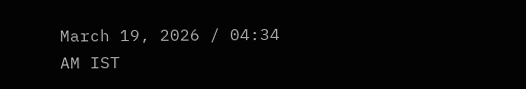March 19, 2026 / 04:34 AM IST